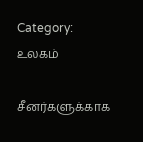Category: உலகம்

சீனர்களுக்காக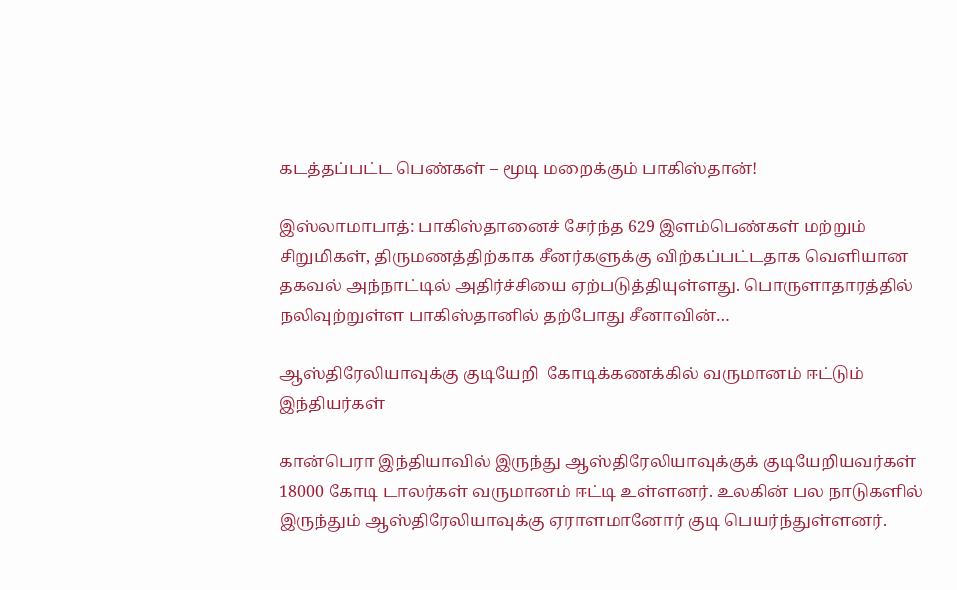கடத்தப்பட்ட பெண்கள் – மூடி மறைக்கும் பாகிஸ்தான்!

இஸ்லாமாபாத்: பாகிஸ்தானைச் சேர்ந்த 629 இளம்பெண்கள் மற்றும் சிறுமிகள், திருமணத்திற்காக சீனர்களுக்கு விற்கப்பட்டதாக வெளியான தகவல் அந்நாட்டில் அதிர்ச்சியை ஏற்படுத்தியுள்ளது. பொருளாதாரத்தில் நலிவுற்றுள்ள பாகிஸ்தானில் தற்போது சீனாவின்…

ஆஸ்திரேலியாவுக்கு குடியேறி  கோடிக்கணக்கில் வருமானம் ஈட்டும் இந்தியர்கள்

கான்பெரா இந்தியாவில் இருந்து ஆஸ்திரேலியாவுக்குக் குடியேறியவர்கள் 18000 கோடி டாலர்கள் வருமானம் ஈட்டி உள்ளனர். உலகின் பல நாடுகளில் இருந்தும் ஆஸ்திரேலியாவுக்கு ஏராளமானோர் குடி பெயர்ந்துள்ளனர்.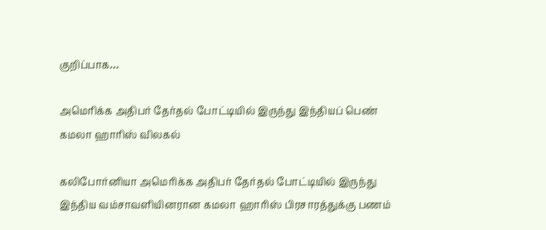குறிப்பாக…

அமெரிக்க அதிபர் தேர்தல் போட்டியில் இருந்து இந்தியப் பெண் கமலா ஹாரிஸ் விலகல்

கலிபோர்னியா அமெரிக்க அதிபர் தேர்தல் போட்டியில் இருந்து இந்திய வம்சாவளியினரான கமலா ஹாரிஸ் பிரசாரத்துக்கு பணம்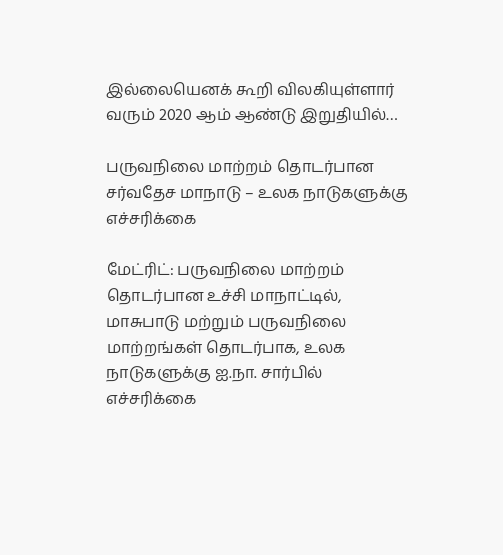இல்லையெனக் கூறி விலகியுள்ளார் வரும் 2020 ஆம் ஆண்டு இறுதியில்…

பருவநிலை மாற்றம் தொடர்பான சர்வதேச மாநாடு – உலக நாடுகளுக்கு எச்சரிக்கை

மேட்ரிட்: பருவநிலை மாற்றம் தொடர்பான உச்சி மாநாட்டில், மாசுபாடு மற்றும் பருவநிலை மாற்றங்கள் தொடர்பாக, உலக நாடுகளுக்கு ஐ.நா. சார்பில் எச்சரிக்கை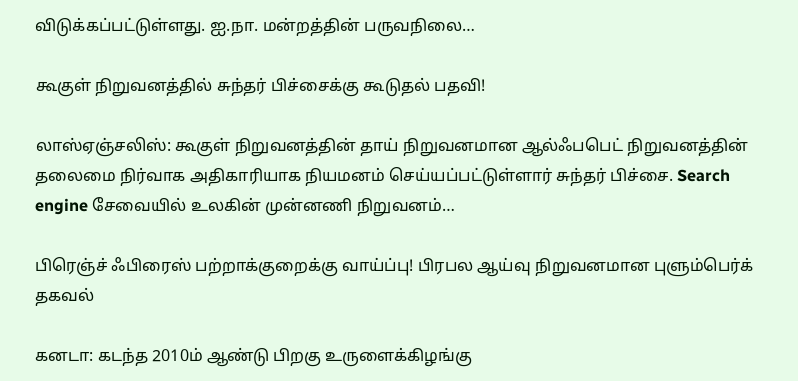விடுக்கப்பட்டுள்ளது. ஐ.நா. மன்றத்தின் பருவநிலை…

கூகுள் நிறுவனத்தில் சுந்தர் பிச்சைக்கு கூடுதல் பதவி!

லாஸ்ஏஞ்சலிஸ்: கூகுள் நிறுவனத்தின் தாய் நிறுவனமான ஆல்ஃபபெட் நிறுவனத்தின் தலைமை நிர்வாக அதிகாரியாக நியமனம் செய்யப்பட்டுள்ளார் சுந்தர் பிச்சை. Search engine சேவையில் உலகின் முன்னணி நிறுவனம்…

பிரெஞ்ச் ஃபிரைஸ் பற்றாக்குறைக்கு வாய்ப்பு! பிரபல ஆய்வு நிறுவனமான புளும்பெர்க் தகவல்

கனடா: கடந்த 2010ம் ஆண்டு பிறகு உருளைக்கிழங்கு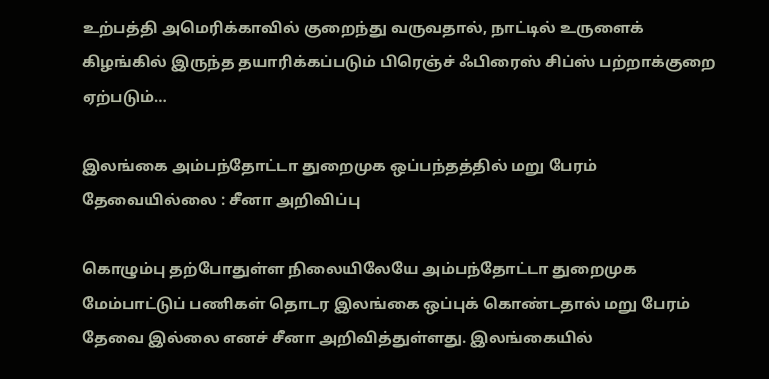உற்பத்தி அமெரிக்காவில் குறைந்து வருவதால், நாட்டில் உருளைக் கிழங்கில் இருந்த தயாரிக்கப்படும் பிரெஞ்ச் ஃபிரைஸ் சிப்ஸ் பற்றாக்குறை ஏற்படும்…

இலங்கை அம்பந்தோட்டா துறைமுக ஒப்பந்தத்தில் மறு பேரம் தேவையில்லை : சீனா அறிவிப்பு

கொழும்பு தற்போதுள்ள நிலையிலேயே அம்பந்தோட்டா துறைமுக மேம்பாட்டுப் பணிகள் தொடர இலங்கை ஒப்புக் கொண்டதால் மறு பேரம் தேவை இல்லை எனச் சீனா அறிவித்துள்ளது. இலங்கையில்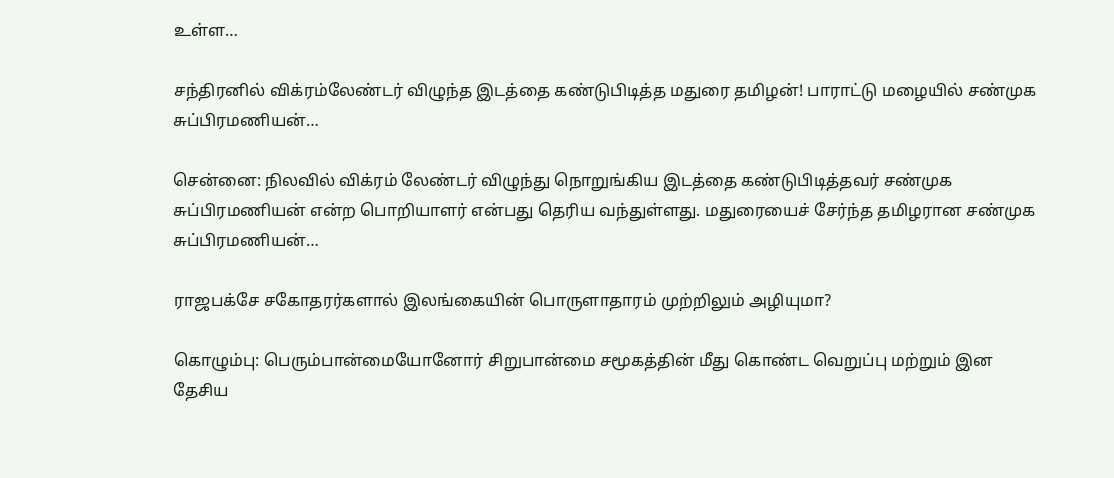உள்ள…

சந்திரனில் விக்ரம்லேண்டர் விழுந்த இடத்தை கண்டுபிடித்த மதுரை தமிழன்! பாராட்டு மழையில் சண்முக சுப்பிரமணியன்…

சென்னை: நிலவில் விக்ரம் லேண்டர் விழுந்து நொறுங்கிய இடத்தை கண்டுபிடித்தவர் சண்முக சுப்பிரமணியன் என்ற பொறியாளர் என்பது தெரிய வந்துள்ளது. மதுரையைச் சேர்ந்த தமிழரான சண்முக சுப்பிரமணியன்…

ராஜபக்சே சகோதரர்களால் இலங்கையின் பொருளாதாரம் முற்றிலும் அழியுமா?

கொழும்பு: பெரும்பான்மையோனோர் சிறுபான்மை சமூகத்தின் மீது கொண்ட வெறுப்பு மற்றும் இன தேசிய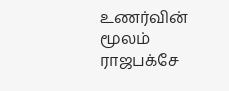உணர்வின் மூலம் ராஜபக்சே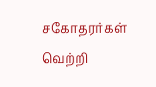சகோதரர்கள் வெற்றி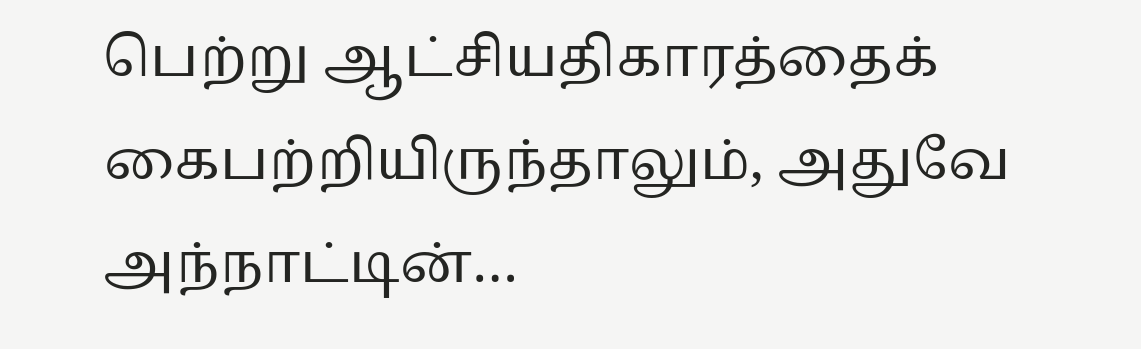பெற்று ஆட்சியதிகாரத்தைக் கைபற்றியிருந்தாலும், அதுவே அந்நாட்டின்…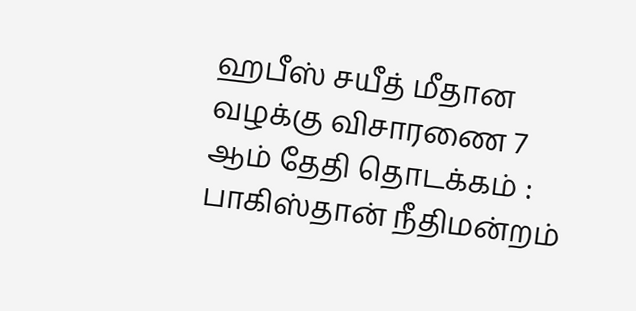ஹபீஸ் சயீத் மீதான வழக்கு விசாரணை 7 ஆம் தேதி தொடக்கம் : பாகிஸ்தான் நீதிமன்றம்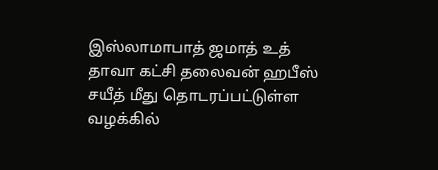இஸ்லாமாபாத் ஜமாத் உத் தாவா கட்சி தலைவன் ஹபீஸ் சயீத் மீது தொடரப்பட்டுள்ள வழக்கில்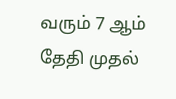வரும் 7 ஆம் தேதி முதல்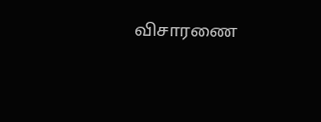விசாரணை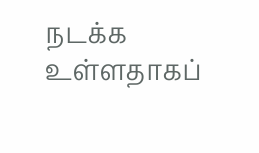நடக்க உள்ளதாகப்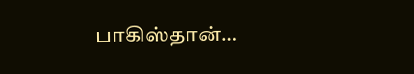பாகிஸ்தான்…